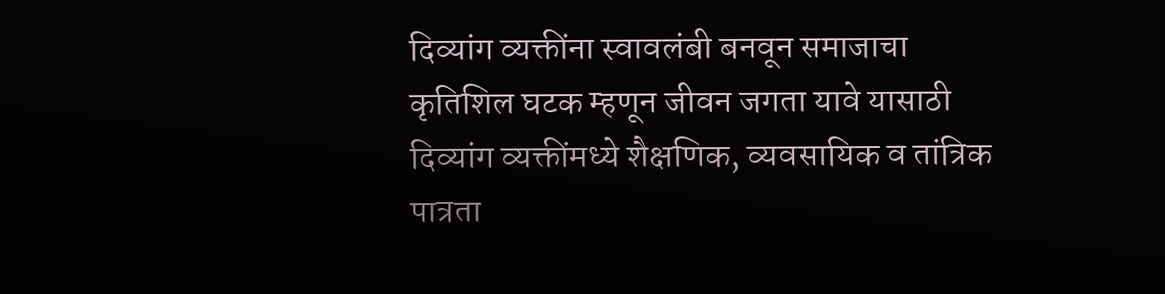दिव्यांग व्यक्तींना स्वावलंबी बनवून समाजाचा कृतिशिल घटक म्हणून जीवन जगता यावे यासाठी दिव्यांग व्यक्तींमध्ये शैक्षणिक, व्यवसायिक व तांत्रिक पात्रता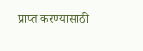प्राप्त करण्यासाठी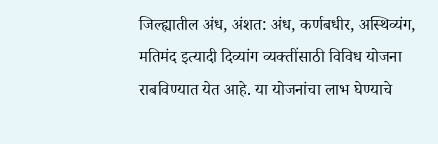जिल्ह्यातील अंध, अंशत: अंध, कर्णबधीर, अस्थिव्यंग, मतिमंद इत्यादी दिव्यांग व्यक्तींसाठी विविध योजना राबविण्यात येत आहे. या योजनांचा लाभ घेण्याचे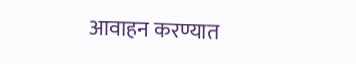आवाहन करण्यात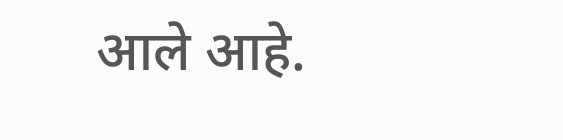आले आहे.